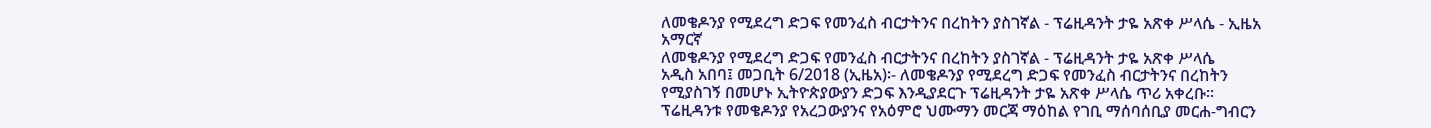ለመቄዶንያ የሚደረግ ድጋፍ የመንፈስ ብርታትንና በረከትን ያስገኛል - ፕሬዚዳንት ታዬ አጽቀ ሥላሴ - ኢዜአ አማርኛ
ለመቄዶንያ የሚደረግ ድጋፍ የመንፈስ ብርታትንና በረከትን ያስገኛል - ፕሬዚዳንት ታዬ አጽቀ ሥላሴ
አዲስ አበባ፤ መጋቢት 6/2018 (ኢዜአ)፡- ለመቄዶንያ የሚደረግ ድጋፍ የመንፈስ ብርታትንና በረከትን የሚያስገኝ በመሆኑ ኢትዮጵያውያን ድጋፍ እንዲያደርጉ ፕሬዚዳንት ታዬ አጽቀ ሥላሴ ጥሪ አቀረቡ።
ፕሬዚዳንቱ የመቄዶንያ የአረጋውያንና የአዕምሮ ህሙማን መርጃ ማዕከል የገቢ ማሰባሰቢያ መርሐ-ግብርን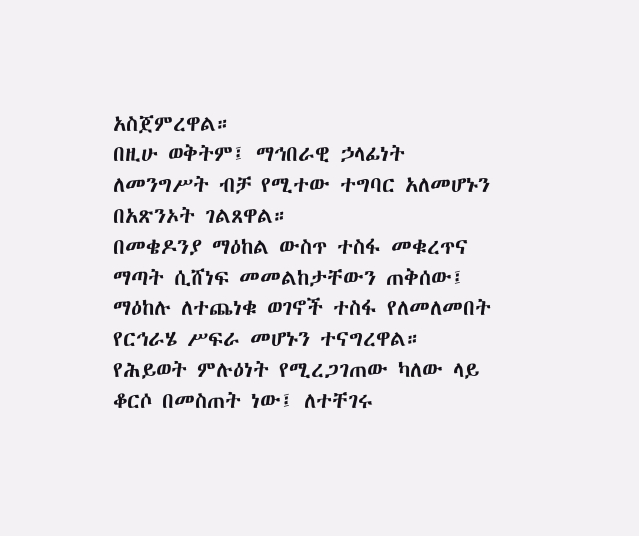አስጀምረዋል።
በዚሁ ወቅትም፤ ማኅበራዊ ኃላፊነት ለመንግሥት ብቻ የሚተው ተግባር አለመሆኑን በአጽንኦት ገልጸዋል።
በመቄዶንያ ማዕከል ውስጥ ተስፋ መቁረጥና ማጣት ሲሸነፍ መመልከታቸውን ጠቅሰው፤ ማዕከሉ ለተጨነቁ ወገኖች ተስፋ የለመለመበት የርኅራሄ ሥፍራ መሆኑን ተናግረዋል።
የሕይወት ምሉዕነት የሚረጋገጠው ካለው ላይ ቆርሶ በመስጠት ነው፤ ለተቸገሩ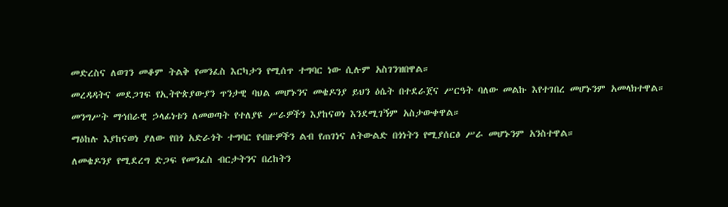መድረስና ለወገን መቆም ትልቅ የመንፈስ እርካታን የሚሰጥ ተግባር ነው ሲሉም አስገንዝበዋል።
መረዳዳትና መደጋገፍ የኢትዮጵያውያን ጥንታዊ ባህል መሆኑንና መቄዶንያ ይህን ዕሴት በተደራጀና ሥርዓት ባለው መልኩ እየተገበረ መሆኑንም አመላክተዋል።
መንግሥት ማኅበራዊ ኃላፊነቱን ለመወጣት የተለያዩ ሥራዎችን እያከናወነ እንደሚገኝም አስታውቀዋል።
ማዕከሉ እያከናወነ ያለው የበጎ አድራጎት ተግባር የብዙዎችን ልብ የጠገነና ለትውልድ በጎነትን የሚያሰርፅ ሥራ መሆኑንም አንስተዋል።
ለመቄዶንያ የሚደረግ ድጋፍ የመንፈስ ብርታትንና በረከትን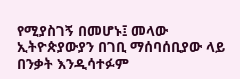የሚያስገኝ በመሆኑ፤ መላው ኢትዮጵያውያን በገቢ ማሰባሰቢያው ላይ በንቃት እንዲሳተፉም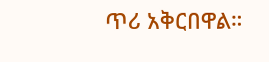ጥሪ አቅርበዋል።